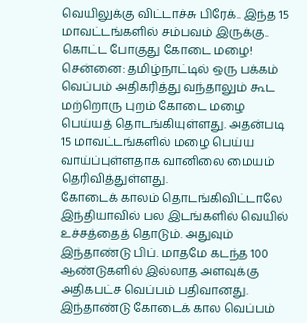வெயிலுக்கு விட்டாச்சு பிரேக்.. இந்த 15 மாவட்டங்களில் சம்பவம் இருக்கு.. கொட்ட போகுது கோடை மழை!
சென்னை: தமிழ்நாட்டில் ஒரு பக்கம் வெப்பம் அதிகரித்து வந்தாலும் கூட மற்றொரு புறம் கோடை மழை பெய்யத் தொடங்கியுள்ளது. அதன்படி 15 மாவட்டங்களில் மழை பெய்ய வாய்ப்புள்ளதாக வானிலை மையம் தெரிவித்துள்ளது.
கோடைக் காலம் தொடங்கிவிட்டாலே இந்தியாவில் பல இடங்களில் வெயில் உச்சத்தைத் தொடும். அதுவும் இந்தாண்டு பிப். மாதமே கடந்த 100 ஆண்டுகளில் இல்லாத அளவுக்கு அதிகபட்ச வெப்பம் பதிவானது.
இந்தாண்டு கோடைக் கால வெப்பம்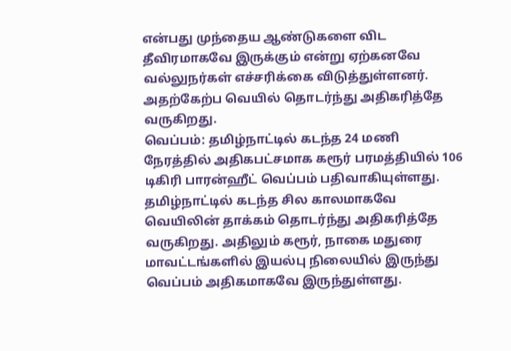என்பது முந்தைய ஆண்டுகளை விட தீவிரமாகவே இருக்கும் என்று ஏற்கனவே வல்லுநர்கள் எச்சரிக்கை விடுத்துள்ளனர். அதற்கேற்ப வெயில் தொடர்ந்து அதிகரித்தே வருகிறது.
வெப்பம்: தமிழ்நாட்டில் கடந்த 24 மணி நேரத்தில் அதிகபட்சமாக கரூர் பரமத்தியில் 106 டிகிரி பாரன்ஹீட் வெப்பம் பதிவாகியுள்ளது. தமிழ்நாட்டில் கடந்த சில காலமாகவே வெயிலின் தாக்கம் தொடர்ந்து அதிகரித்தே வருகிறது. அதிலும் கரூர், நாகை மதுரை மாவட்டங்களில் இயல்பு நிலையில் இருந்து வெப்பம் அதிகமாகவே இருந்துள்ளது.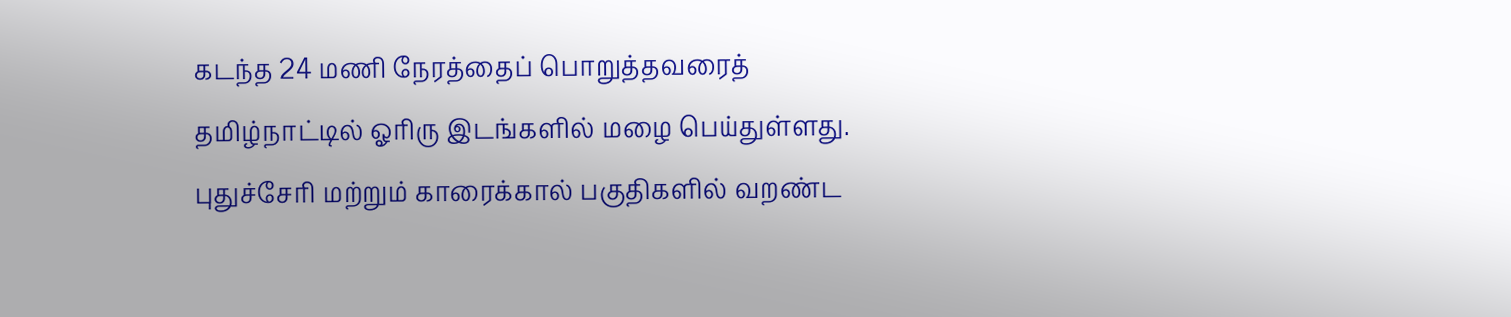கடந்த 24 மணி நேரத்தைப் பொறுத்தவரைத் தமிழ்நாட்டில் ஓரிரு இடங்களில் மழை பெய்துள்ளது. புதுச்சேரி மற்றும் காரைக்கால் பகுதிகளில் வறண்ட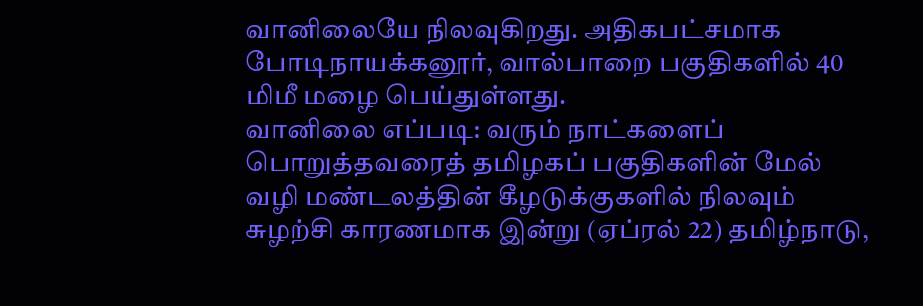வானிலையே நிலவுகிறது. அதிகபட்சமாக போடிநாயக்கனூர், வால்பாறை பகுதிகளில் 40 மிமீ மழை பெய்துள்ளது.
வானிலை எப்படி: வரும் நாட்களைப் பொறுத்தவரைத் தமிழகப் பகுதிகளின் மேல் வழி மண்டலத்தின் கீழடுக்குகளில் நிலவும் சுழற்சி காரணமாக இன்று (ஏப்ரல் 22) தமிழ்நாடு,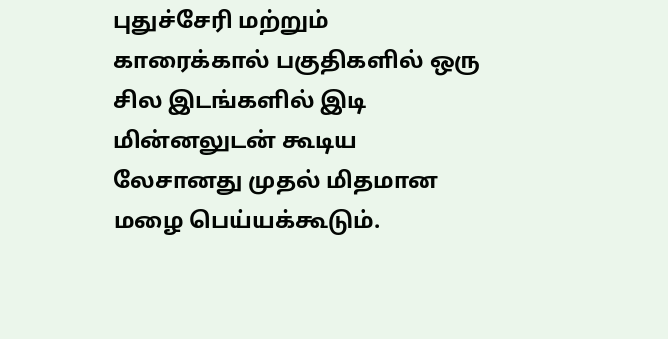புதுச்சேரி மற்றும் காரைக்கால் பகுதிகளில் ஒரு சில இடங்களில் இடி மின்னலுடன் கூடிய லேசானது முதல் மிதமான மழை பெய்யக்கூடும்.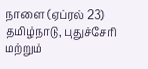நாளை (ஏப்ரல் 23) தமிழ்நாடு, புதுச்சேரி மற்றும்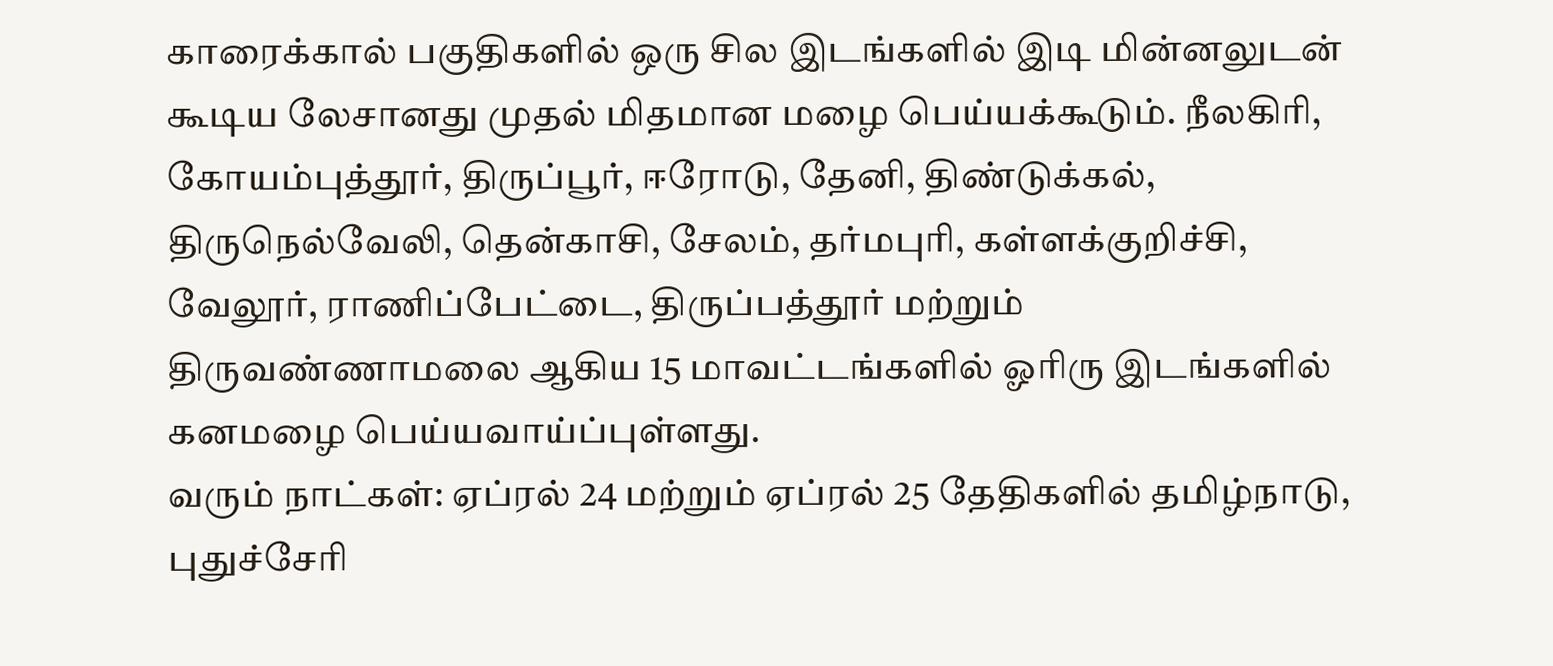காரைக்கால் பகுதிகளில் ஒரு சில இடங்களில் இடி மின்னலுடன் கூடிய லேசானது முதல் மிதமான மழை பெய்யக்கூடும். நீலகிரி, கோயம்புத்தூர், திருப்பூர், ஈரோடு, தேனி, திண்டுக்கல், திருநெல்வேலி, தென்காசி, சேலம், தர்மபுரி, கள்ளக்குறிச்சி, வேலூர், ராணிப்பேட்டை, திருப்பத்தூர் மற்றும் திருவண்ணாமலை ஆகிய 15 மாவட்டங்களில் ஓரிரு இடங்களில் கனமழை பெய்யவாய்ப்புள்ளது.
வரும் நாட்கள்: ஏப்ரல் 24 மற்றும் ஏப்ரல் 25 தேதிகளில் தமிழ்நாடு, புதுச்சேரி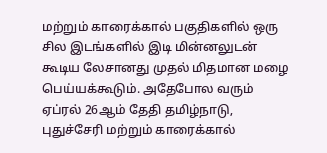மற்றும் காரைக்கால் பகுதிகளில் ஒரு சில இடங்களில் இடி மின்னலுடன் கூடிய லேசானது முதல் மிதமான மழை பெய்யக்கூடும். அதேபோல வரும் ஏப்ரல் 26ஆம் தேதி தமிழ்நாடு, புதுச்சேரி மற்றும் காரைக்கால்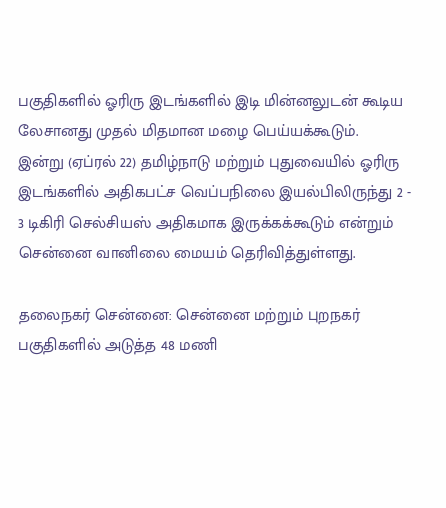பகுதிகளில் ஓரிரு இடங்களில் இடி மின்னலுடன் கூடிய லேசானது முதல் மிதமான மழை பெய்யக்கூடும்.
இன்று (ஏப்ரல் 22) தமிழ்நாடு மற்றும் புதுவையில் ஓரிரு இடங்களில் அதிகபட்ச வெப்பநிலை இயல்பிலிருந்து 2 - 3 டிகிரி செல்சியஸ் அதிகமாக இருக்கக்கூடும் என்றும் சென்னை வானிலை மையம் தெரிவித்துள்ளது.

தலைநகர் சென்னை: சென்னை மற்றும் புறநகர் பகுதிகளில் அடுத்த 48 மணி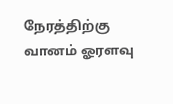நேரத்திற்கு வானம் ஓரளவு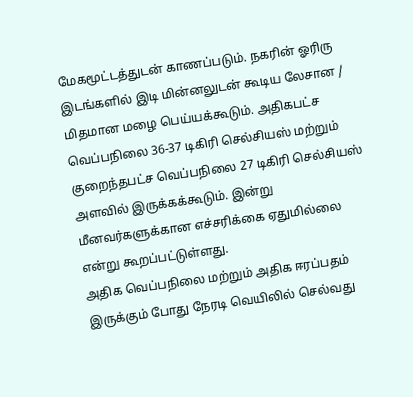மேகமூட்டத்துடன் காணப்படும். நகரின் ஓரிரு இடங்களில் இடி மின்னலுடன் கூடிய லேசான / மிதமான மழை பெய்யக்கூடும். அதிகபட்ச வெப்பநிலை 36-37 டிகிரி செல்சியஸ் மற்றும் குறைந்தபட்ச வெப்பநிலை 27 டிகிரி செல்சியஸ் அளவில் இருக்கக்கூடும். இன்று மீனவர்களுக்கான எச்சரிக்கை ஏதுமில்லை என்று கூறப்பட்டுள்ளது.
அதிக வெப்பநிலை மற்றும் அதிக ஈரப்பதம் இருக்கும் போது நேரடி வெயிலில் செல்வது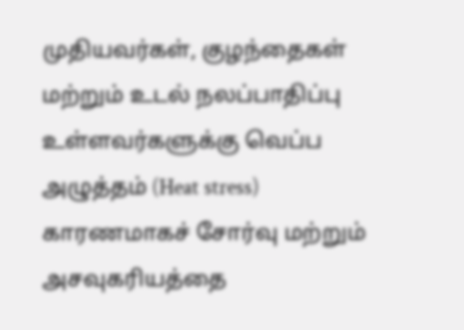முதியவர்கள், குழந்தைகள் மற்றும் உடல் நலப்பாதிப்பு உள்ளவர்களுக்கு வெப்ப அழுத்தம் (Heat stress) காரணமாகச் சோர்வு மற்றும் அசவுகரியத்தை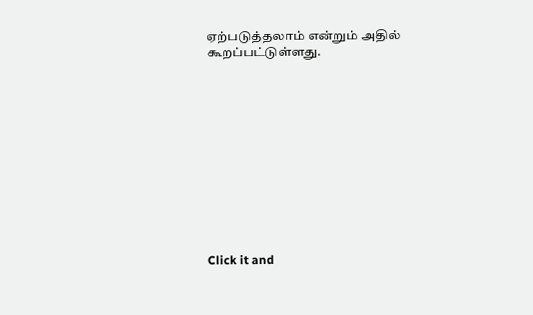ஏற்படுத்தலாம் என்றும் அதில் கூறப்பட்டுள்ளது.












Click it and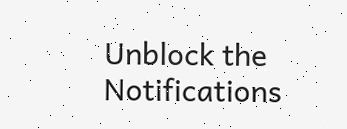Unblock the Notifications